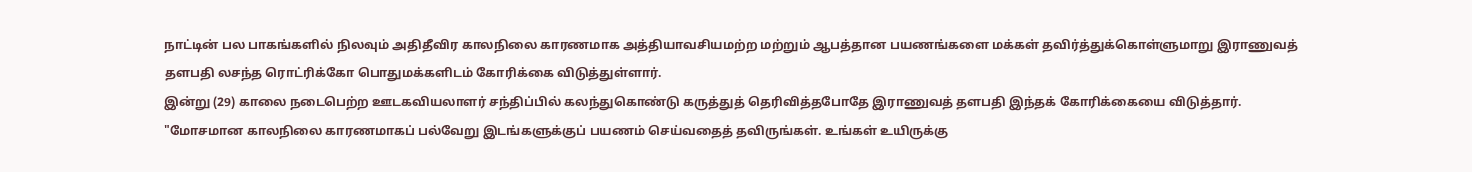நாட்டின் பல பாகங்களில் நிலவும் அதிதீவிர காலநிலை காரணமாக அத்தியாவசியமற்ற மற்றும் ஆபத்தான பயணங்களை மக்கள் தவிர்த்துக்கொள்ளுமாறு இராணுவத் தளபதி லசந்த ரொட்ரிக்கோ பொதுமக்களிடம் கோரிக்கை விடுத்துள்ளார்.
இன்று (29) காலை நடைபெற்ற ஊடகவியலாளர் சந்திப்பில் கலந்துகொண்டு கருத்துத் தெரிவித்தபோதே இராணுவத் தளபதி இந்தக் கோரிக்கையை விடுத்தார்.
"மோசமான காலநிலை காரணமாகப் பல்வேறு இடங்களுக்குப் பயணம் செய்வதைத் தவிருங்கள். உங்கள் உயிருக்கு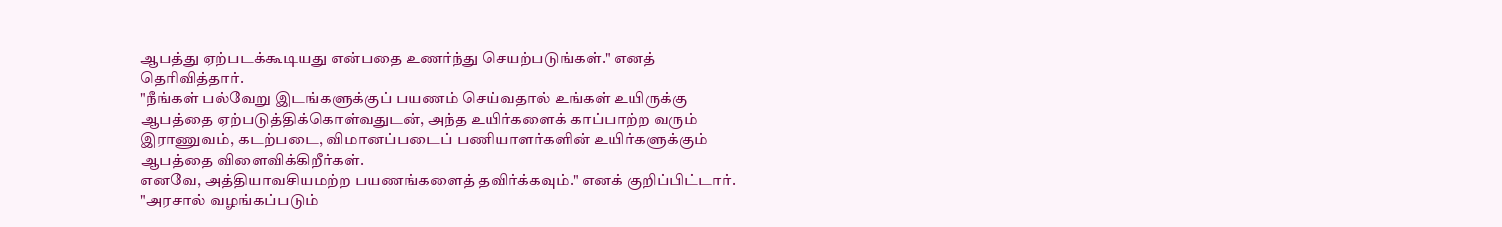ஆபத்து ஏற்படக்கூடியது என்பதை உணர்ந்து செயற்படுங்கள்." எனத் தெரிவித்தார்.
"நீங்கள் பல்வேறு இடங்களுக்குப் பயணம் செய்வதால் உங்கள் உயிருக்கு ஆபத்தை ஏற்படுத்திக்கொள்வதுடன், அந்த உயிர்களைக் காப்பாற்ற வரும் இராணுவம், கடற்படை, விமானப்படைப் பணியாளர்களின் உயிர்களுக்கும் ஆபத்தை விளைவிக்கிறீர்கள்.
எனவே, அத்தியாவசியமற்ற பயணங்களைத் தவிர்க்கவும்." எனக் குறிப்பிட்டார்.
"அரசால் வழங்கப்படும்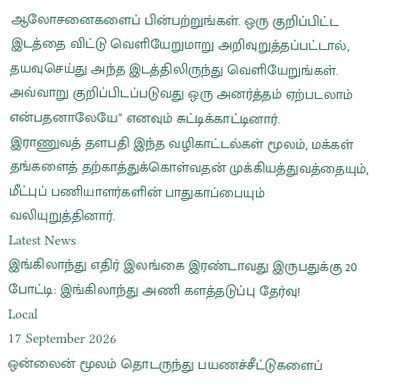ஆலோசனைகளைப் பின்பற்றுங்கள். ஒரு குறிப்பிட்ட இடத்தை விட்டு வெளியேறுமாறு அறிவுறுத்தப்பட்டால், தயவுசெய்து அந்த இடத்திலிருந்து வெளியேறுங்கள். அவ்வாறு குறிப்பிடப்படுவது ஒரு அனர்த்தம் ஏற்படலாம் என்பதனாலேயே" எனவும் சுட்டிக்காட்டினார்.
இராணுவத் தளபதி இந்த வழிகாட்டல்கள் மூலம், மக்கள் தங்களைத் தற்காத்துக்கொள்வதன் முக்கியத்துவத்தையும், மீட்புப் பணியாளர்களின் பாதுகாப்பையும் வலியுறுத்தினார்.
Latest News
இங்கிலாந்து எதிர் இலங்கை இரண்டாவது இருபதுக்கு 20 போட்டி: இங்கிலாந்து அணி களத்தடுப்பு தேர்வு!
Local
17 September 2026
ஒன்லைன் மூலம் தொடருந்து பயணச்சீட்டுகளைப்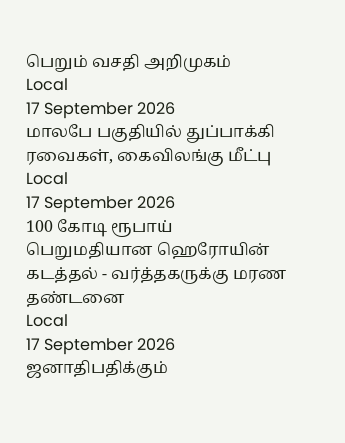பெறும் வசதி அறிமுகம்
Local
17 September 2026
மாலபே பகுதியில் துப்பாக்கி ரவைகள், கைவிலங்கு மீட்பு
Local
17 September 2026
100 கோடி ரூபாய் பெறுமதியான ஹெரோயின் கடத்தல் - வர்த்தகருக்கு மரண தண்டனை
Local
17 September 2026
ஜனாதிபதிக்கும்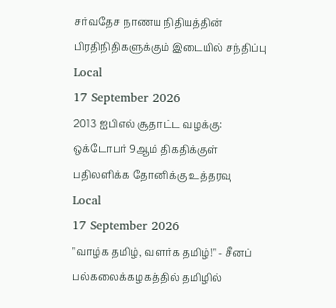சர்வதேச நாணய நிதியத்தின் பிரதிநிதிகளுக்கும் இடையில் சந்திப்பு
Local
17 September 2026
2013 ஐபிஎல் சூதாட்ட வழக்கு: ஒக்டோபர் 9ஆம் திகதிக்குள் பதிலளிக்க தோனிக்கு உத்தரவு
Local
17 September 2026
"வாழ்க தமிழ், வளர்க தமிழ்!" - சீனப் பல்கலைக்கழகத்தில் தமிழில்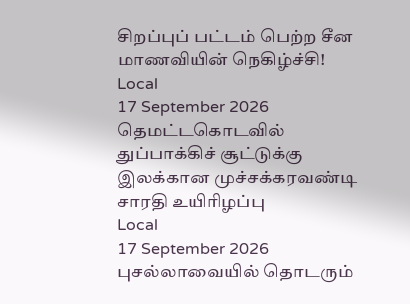சிறப்புப் பட்டம் பெற்ற சீன மாணவியின் நெகிழ்ச்சி!
Local
17 September 2026
தெமட்டகொடவில் துப்பாக்கிச் சூட்டுக்கு இலக்கான முச்சக்கரவண்டி சாரதி உயிரிழப்பு
Local
17 September 2026
புசல்லாவையில் தொடரும்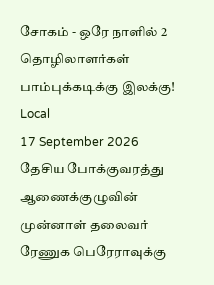சோகம் - ஒரே நாளில் 2 தொழிலாளர்கள் பாம்புக்கடிக்கு இலக்கு!
Local
17 September 2026
தேசிய போக்குவரத்து ஆணைக்குழுவின் முன்னாள் தலைவர் ரேணுக பெரேராவுக்கு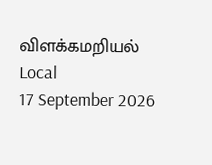விளக்கமறியல்
Local
17 September 2026